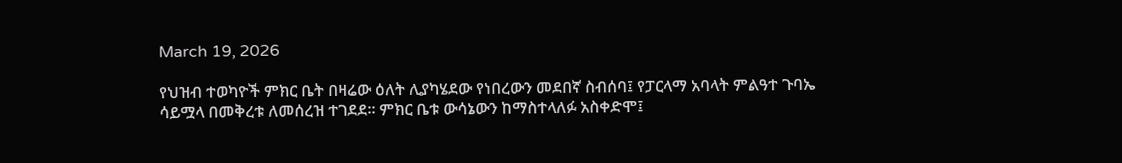March 19, 2026

የህዝብ ተወካዮች ምክር ቤት በዛሬው ዕለት ሊያካሄደው የነበረውን መደበኛ ስብሰባ፤ የፓርላማ አባላት ምልዓተ ጉባኤ ሳይሟላ በመቅረቱ ለመሰረዝ ተገደደ። ምክር ቤቱ ውሳኔውን ከማስተላለፉ አስቀድሞ፤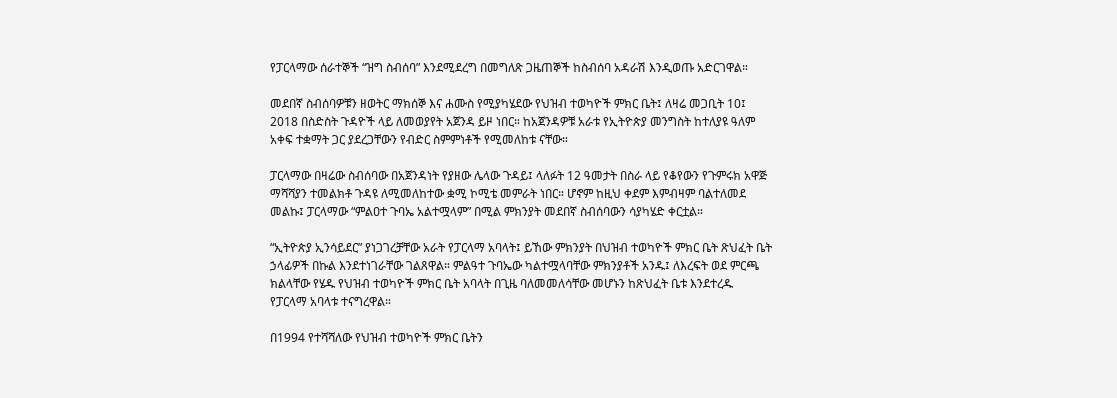የፓርላማው ሰራተኞች “ዝግ ስብሰባ” እንደሚደረግ በመግለጽ ጋዜጠኞች ከስብሰባ አዳራሽ እንዲወጡ አድርገዋል።

መደበኛ ስብሰባዎቹን ዘወትር ማክሰኞ እና ሐሙስ የሚያካሄደው የህዝብ ተወካዮች ምክር ቤት፤ ለዛሬ መጋቢት 10፤ 2018 በስድስት ጉዳዮች ላይ ለመወያየት አጀንዳ ይዞ ነበር። ከአጀንዳዎቹ አራቱ የኢትዮጵያ መንግስት ከተለያዩ ዓለም አቀፍ ተቋማት ጋር ያደረጋቸውን የብድር ስምምነቶች የሚመለከቱ ናቸው።

ፓርላማው በዛሬው ስብሰባው በአጀንዳነት የያዘው ሌላው ጉዳይ፤ ላለፉት 12 ዓመታት በስራ ላይ የቆየውን የጉምሩክ አዋጅ ማሻሻያን ተመልክቶ ጉዳዩ ለሚመለከተው ቋሚ ኮሚቴ መምራት ነበር። ሆኖም ከዚህ ቀደም እምብዛም ባልተለመደ መልኩ፤ ፓርላማው “ምልዐተ ጉባኤ አልተሟላም” በሚል ምክንያት መደበኛ ስብሰባውን ሳያካሄድ ቀርቷል።

“ኢትዮጵያ ኢንሳይደር” ያነጋገረቻቸው አራት የፓርላማ አባላት፤ ይኸው ምክንያት በህዝብ ተወካዮች ምክር ቤት ጽህፈት ቤት ኃላፊዎች በኩል እንደተነገራቸው ገልጸዋል። ምልዓተ ጉባኤው ካልተሟላባቸው ምክንያቶች አንዱ፤ ለእረፍት ወደ ምርጫ ክልላቸው የሄዱ የህዝብ ተወካዮች ምክር ቤት አባላት በጊዜ ባለመመለሳቸው መሆኑን ከጽህፈት ቤቱ እንደተረዱ የፓርላማ አባላቱ ተናግረዋል።

በ1994 የተሻሻለው የህዝብ ተወካዮች ምክር ቤትን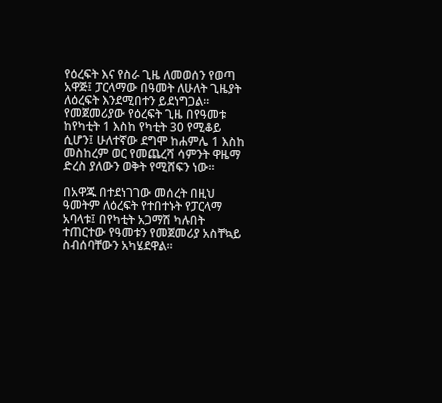የዕረፍት እና የስራ ጊዜ ለመወሰን የወጣ አዋጅ፤ ፓርላማው በዓመት ለሁለት ጊዜያት ለዕረፍት እንደሚበተን ይደነግጋል። የመጀመሪያው የዕረፍት ጊዜ በየዓመቱ ከየካቲት 1 እስከ የካቲት 30 የሚቆይ ሲሆን፤ ሁለተኛው ደግሞ ከሐምሌ 1 እስከ መስከረም ወር የመጨረሻ ሳምንት ዋዜማ ድረስ ያለውን ወቅት የሚሸፍን ነው።

በአዋጁ በተደነገገው መሰረት በዚህ ዓመትም ለዕረፍት የተበተኑት የፓርላማ አባላቱ፤ በየካቲት አጋማሽ ካሉበት ተጠርተው የዓመቱን የመጀመሪያ አስቸኳይ ስብሰባቸውን አካሄደዋል።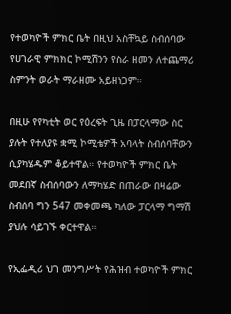የተወካዮች ምክር ቤት በዚህ አስቸኳይ ስብሰባው የሀገራዊ ምክክር ኮሚሽንን የስራ ዘመን ለተጨማሪ ስምንት ወራት ማራዘሙ አይዘነጋም።

በዚሁ የየካቲት ወር የዕረፍት ጊዜ በፓርላማው ስር ያሉት የተለያዩ ቋሚ ኮሚቴዎች አባላት ስብሰባቸውን ሲያካሄዱም ቆይተዋል። የተወካዮች ምክር ቤት መደበኛ ስብሰባውን ለማካሄድ በጠራው በዛሬው ስብሰባ ግን 547 መቀመጫ ካለው ፓርላማ ግማሽ ያህሉ ሳይገኙ ቀርተዋል።

የኢፌዲሪ ህገ መንግሥት የሕዝብ ተወካዮች ምክር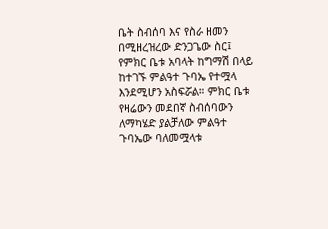ቤት ስብሰባ እና የስራ ዘመን በሚዘረዝረው ድንጋጌው ስር፤ የምክር ቤቱ አባላት ከግማሽ በላይ ከተገኙ ምልዓተ ጉባኤ የተሟላ እንደሚሆን አስፍሯል። ምክር ቤቱ የዛሬውን መደበኛ ስብሰባውን ለማካሄድ ያልቻለው ምልዓተ ጉባኤው ባለመሟላቱ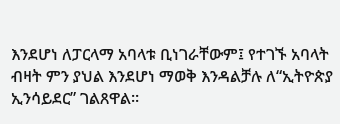እንደሆነ ለፓርላማ አባላቱ ቢነገራቸውም፤ የተገኙ አባላት ብዛት ምን ያህል እንደሆነ ማወቅ እንዳልቻሉ ለ“ኢትዮጵያ ኢንሳይደር” ገልጸዋል።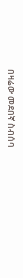በዛሬው መደበኛ ስብሰባ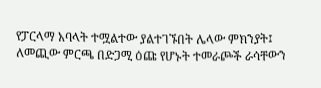የፓርላማ አባላት ተሟልተው ያልተገኙበት ሌላው ምክንያት፤ ለመጪው ምርጫ በድጋሚ ዕጩ የሆኑት ተመራጮች ራሳቸውን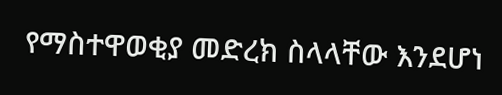የማስተዋወቂያ መድረክ ስላላቸው እንደሆነ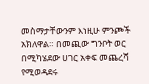መስማታቸውንም እነዚሁ ምንጮች አክለዋል። በመጪው ግንቦት ወር በሚካሄደው ሀገር አቀፍ መጨረሻ የሚወዳደሩ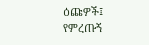ዕጩዎች፤ የምረጡኝ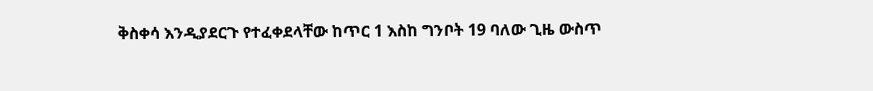ቅስቀሳ እንዲያደርጉ የተፈቀደላቸው ከጥር 1 እስከ ግንቦት 19 ባለው ጊዜ ውስጥ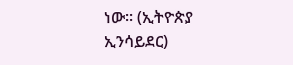ነው። (ኢትዮጵያ ኢንሳይደር)